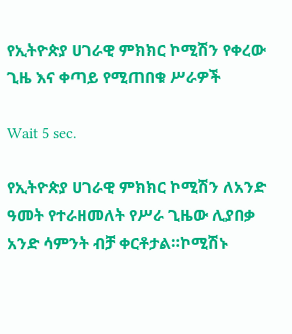የኢትዮጵያ ሀገራዊ ምክክር ኮሚሽን የቀረው ጊዜ እና ቀጣይ የሚጠበቁ ሥራዎች

Wait 5 sec.

የኢትዮጵያ ሀገራዊ ምክክር ኮሚሽን ለአንድ ዓመት የተራዘመለት የሥራ ጊዜው ሊያበቃ አንድ ሳምንት ብቻ ቀርቶታል።ኮሚሽኑ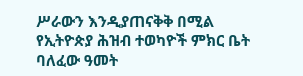ሥራውን እንዲያጠናቅቅ በሚል የኢትዮጵያ ሕዝብ ተወካዮች ምክር ቤት ባለፈው ዓመት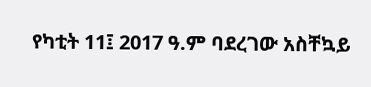የካቲት 11፤ 2017 ዓ.ም ባደረገው አስቸኳይ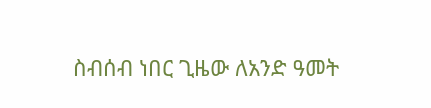ስብሰብ ነበር ጊዜው ለአንድ ዓመት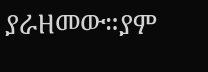ያራዘመው።ያም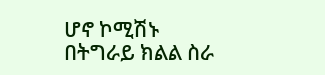ሆኖ ኮሚሽኑ በትግራይ ክልል ስራ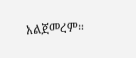አልጀመረም።